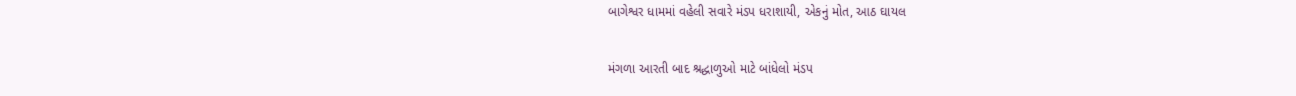બાગેશ્વર ધામમાં વહેલી સવારે મંડપ ધરાશાયી, એકનું મોત, આઠ ઘાયલ

મંગળા આરતી બાદ શ્રદ્ધાળુઓ માટે બાંધેલો મંડપ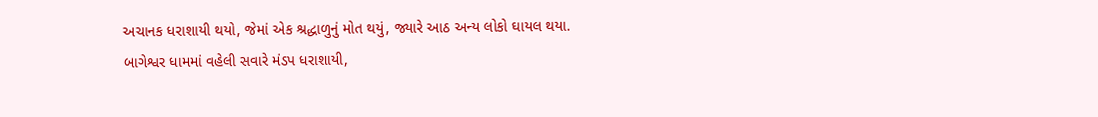અચાનક ધરાશાયી થયો, જેમાં એક શ્રદ્ધાળુનું મોત થયું, જ્યારે આઠ અન્ય લોકો ઘાયલ થયા.
બાગેશ્વર ધામમાં વહેલી સવારે મંડપ ધરાશાયી,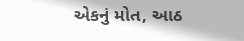એકનું મોત, આઠ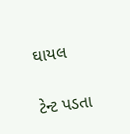ઘાયલ

ટેન્ટ પડતા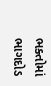ભક્તોમાં ભાગદોડ